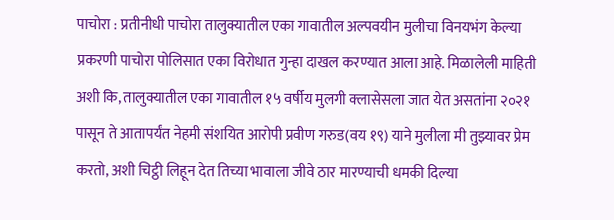पाचोरा : प्रतीनीधी पाचोरा तालुक्यातील एका गावातील अल्पवयीन मुलीचा विनयभंग केल्या प्रकरणी पाचोरा पोलिसात एका विरोधात गुन्हा दाखल करण्यात आला आहे. मिळालेली माहिती अशी कि, तालुक्यातील एका गावातील १५ वर्षीय मुलगी क्लासेसला जात येत असतांना २०२१ पासून ते आतापर्यंत नेहमी संशयित आरोपी प्रवीण गरुड(वय १९) याने मुलीला मी तुझ्यावर प्रेम करतो, अशी चिट्ठी लिहून देत तिच्या भावाला जीवे ठार मारण्याची धमकी दिल्या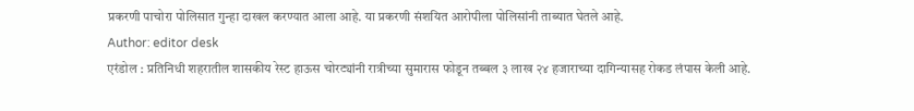प्रकरणी पाचोरा पोलिसात गुन्हा दाखल करण्यात आला आहे. या प्रकरणी संशयित आरोपीला पोलिसांनी ताब्यात घेतले आहे.
Author: editor desk
एरंडोल : प्रतिनिधी शहरातील शासकीय रेस्ट हाऊस चोरट्यांनी रात्रीच्या सुमारास फोडून तब्बल ३ लाख २४ हजाराच्या दागिन्यासह रोकड लंपास केली आहे.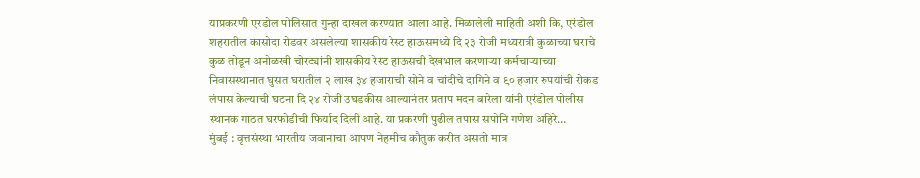याप्रकरणी एरडोल पोलिसात गुन्हा दाखल करण्यात आला आहे. मिळालेली माहिती अशी कि, एरंडोल शहरातील कासोदा रोडवर असलेल्या शासकीय रेस्ट हाऊसमध्ये दि २३ रोजी मध्यरात्री कुळाच्या घराचे कुळ तोडून अनोळखी चोरट्यांनी शासकीय रेस्ट हाऊसची देखभाल करणाऱ्या कर्मचाऱ्याच्या निवासस्थानात घुसत घरातील २ लाख ३४ हजाराची सोने व चांदीचे दागिने व ९० हजार रुपयांची रोकड लंपास केल्याची घटना दि २४ रोजी उघडकीस आल्यानंतर प्रताप मदन बारेला यांनी एरंडोल पोलीस स्थानक गाठत घरफोडीची फिर्याद दिली आहे. या प्रकरणी पुढील तपास सपोनि गणेश अहिरे…
मुंबई : वृत्तसंस्था भारतीय जवानाचा आपण नेहमीच कौतुक करीत असतो मात्र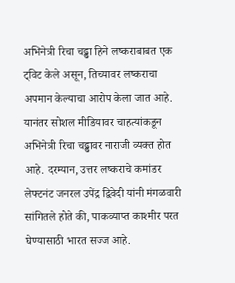अभिनेत्री रिचा चढ्ढा हिने लष्कराबाबत एक ट्विट केले असून, तिच्यावर लष्कराचा अपमान केल्याचा आरोप केला जात आहे. यानंतर सोशल मीडियावर चाहत्यांकडून अभिनेत्री रिचा चढ्ढावर नाराजी व्यक्त होत आहे. दरम्यान, उत्तर लष्कराचे कमांडर लेफ्टनंट जनरल उपेंद्र द्विवेदी यांनी मंगळवारी सांगितले होते की, पाकव्याप्त काश्मीर परत घेण्यासाठी भारत सज्ज आहे.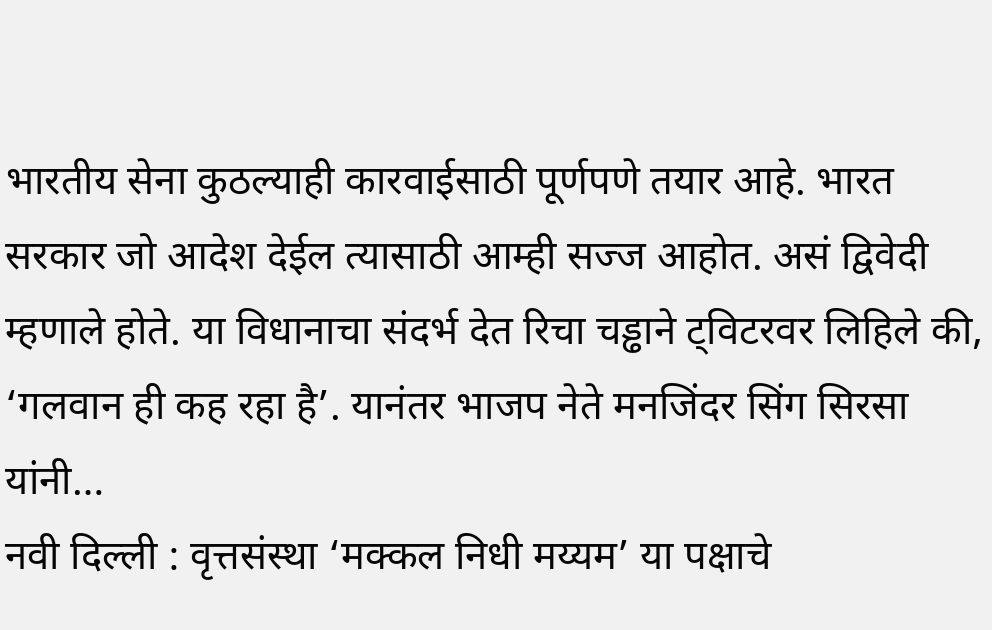भारतीय सेना कुठल्याही कारवाईसाठी पूर्णपणे तयार आहे. भारत सरकार जो आदेश देईल त्यासाठी आम्ही सज्ज आहोत. असं द्विवेदी म्हणाले होते. या विधानाचा संदर्भ देत रिचा चड्ढाने ट्विटरवर लिहिले की, ‘गलवान ही कह रहा है’. यानंतर भाजप नेते मनजिंदर सिंग सिरसा यांनी…
नवी दिल्ली : वृत्तसंस्था ‘मक्कल निधी मय्यम’ या पक्षाचे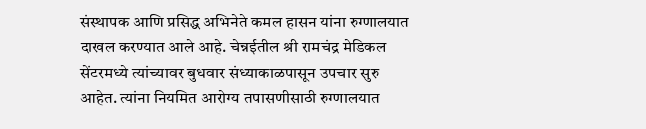संस्थापक आणि प्रसिद्ध अभिनेते कमल हासन यांना रुग्णालयात दाखल करण्यात आले आहे. चेन्नईतील श्री रामचंद्र मेडिकल सेंटरमध्ये त्यांच्यावर बुधवार संध्याकाळपासून उपचार सुरु आहेत. त्यांना नियमित आरोग्य तपासणीसाठी रुग्णालयात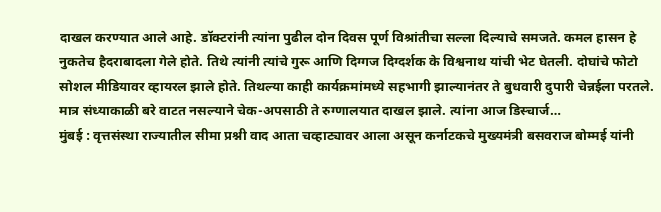दाखल करण्यात आले आहे. डॉक्टरांनी त्यांना पुढील दोन दिवस पूर्ण विश्रांतीचा सल्ला दिल्याचे समजते. कमल हासन हे नुकतेच हैदराबादला गेले होते. तिथे त्यांनी त्यांचे गुरू आणि दिग्गज दिग्दर्शक के विश्वनाथ यांची भेट घेतली. दोघांचे फोटो सोशल मीडियावर व्हायरल झाले होते. तिथल्या काही कार्यक्रमांमध्ये सहभागी झाल्यानंतर ते बुधवारी दुपारी चेन्नईला परतले. मात्र संध्याकाळी बरे वाटत नसल्याने चेक-अपसाठी ते रुग्णालयात दाखल झाले. त्यांना आज डिस्चार्ज…
मुंबई : वृत्तसंस्था राज्यातील सीमा प्रश्नी वाद आता चव्हाट्यावर आला असून कर्नाटकचे मुख्यमंत्री बसवराज बोम्मई यांनी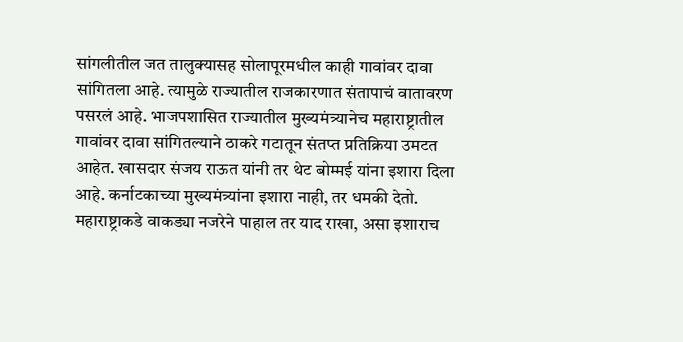सांगलीतील जत तालुक्यासह सोलापूरमधील काही गावांवर दावा सांगितला आहे. त्यामुळे राज्यातील राजकारणात संतापाचं वातावरण पसरलं आहे. भाजपशासित राज्यातील मुख्यमंत्र्यानेच महाराष्ट्रातील गावांवर दावा सांगितल्याने ठाकरे गटातून संतप्त प्रतिक्रिया उमटत आहेत. खासदार संजय राऊत यांनी तर थेट बोम्मई यांना इशारा दिला आहे. कर्नाटकाच्या मुख्यमंत्र्यांना इशारा नाही, तर धमकी देतो. महाराष्ट्राकडे वाकड्या नजरेने पाहाल तर याद राखा, असा इशाराच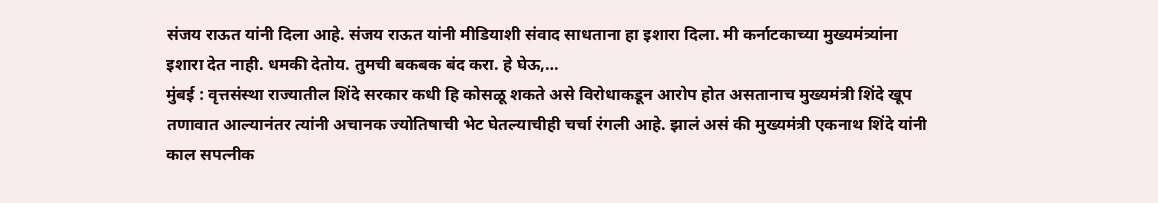संजय राऊत यांनी दिला आहे. संजय राऊत यांनी मीडियाशी संवाद साधताना हा इशारा दिला. मी कर्नाटकाच्या मुख्यमंत्र्यांना इशारा देत नाही. धमकी देतोय. तुमची बकबक बंद करा. हे घेऊ,…
मुंबई : वृत्तसंस्था राज्यातील शिंदे सरकार कधी हि कोसळू शकते असे विरोधाकडून आरोप होत असतानाच मुख्यमंत्री शिंदे खूप तणावात आल्यानंतर त्यांनी अचानक ज्योतिषाची भेट घेतल्याचीही चर्चा रंगली आहे. झालं असं की मुख्यमंत्री एकनाथ शिंदे यांनी काल सपत्नीक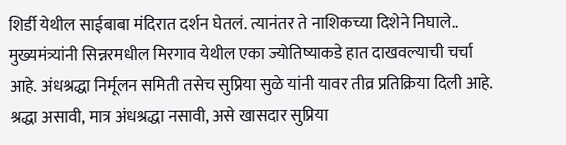शिर्डी येथील साईबाबा मंदिरात दर्शन घेतलं. त्यानंतर ते नाशिकच्या दिशेने निघाले.. मुख्यमंत्र्यांनी सिन्नरमधील मिरगाव येथील एका ज्योतिष्याकडे हात दाखवल्याची चर्चा आहे. अंधश्रद्धा निर्मूलन समिती तसेच सुप्रिया सुळे यांनी यावर तीव्र प्रतिक्रिया दिली आहे. श्रद्धा असावी, मात्र अंधश्रद्धा नसावी, असे खासदार सुप्रिया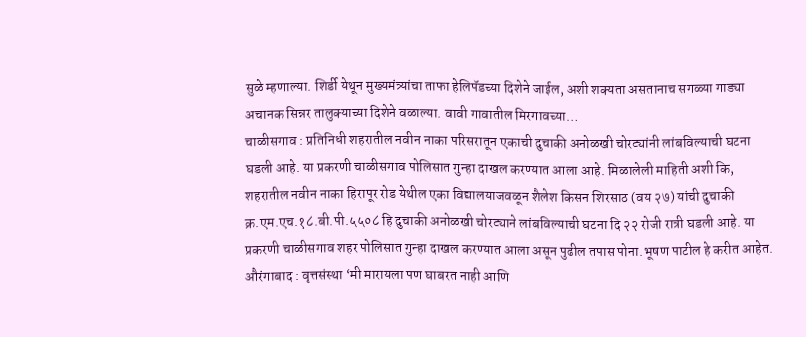सुळे म्हणाल्या. शिर्डी येथून मुख्यमंत्र्यांचा ताफा हेलिपॅडच्या दिशेने जाईल, अशी शक्यता असतानाच सगळ्या गाड्या अचानक सिन्नर तालुक्याच्या दिशेने वळाल्या. वावी गावातील मिरगावच्या…
चाळीसगाव : प्रतिनिधी शहरातील नवीन नाका परिसरातून एकाची दुचाकी अनोळखी चोरट्यांनी लांबविल्याची घटना घडली आहे. या प्रकरणी चाळीसगाव पोलिसात गुन्हा दाखल करण्यात आला आहे. मिळालेली माहिती अशी कि, शहरातील नवीन नाका हिरापूर रोड येथील एका विद्यालयाजवळून शैलेश किसन शिरसाठ (वय २७) यांची दुचाकी क्र.एम.एच.१८.बी.पी.५५०८ हि दुचाकी अनोळखी चोरट्याने लांबविल्याची घटना दि २२ रोजी रात्री घडली आहे. या प्रकरणी चाळीसगाव शहर पोलिसात गुन्हा दाखल करण्यात आला असून पुढील तपास पोना.भूषण पाटील हे करीत आहेत.
औरंगाबाद : वृत्तसंस्था ‘मी मारायला पण घाबरत नाही आणि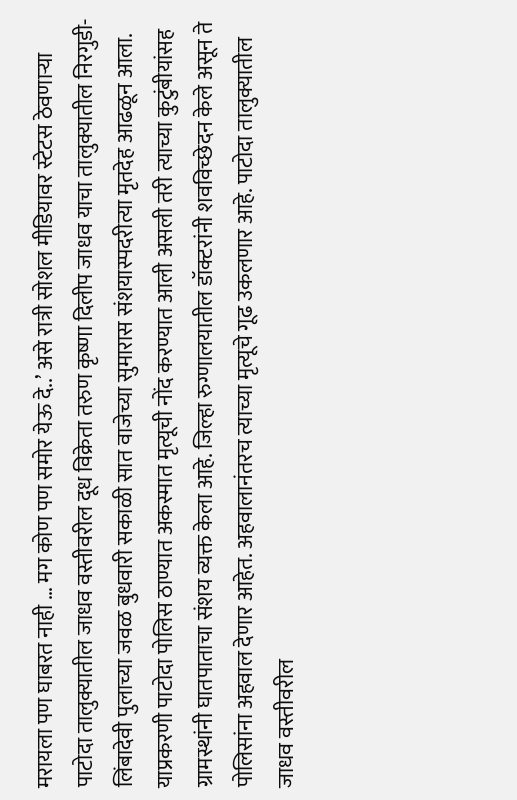मरायला पण घाबरत नाही … मग कोण पण समोर येऊ दे..’ असे रात्री सोशल मीडियावर स्टेटस ठेवणाऱ्या पाटोदा तालुक्यातील जाधव वस्तीवरील दूध विक्रेता तरुण कृष्णा दिलीप जाधव याचा तालुक्यातील निरगुडी-लिंबादेवी पुलाच्या जवळ बुधवारी सकाळी सात वाजेच्या सुमारास संशयास्पदरीत्या मृतदेह आढळून आला. याप्रकरणी पाटोदा पोलिस ठाण्यात अकस्मात मृत्यूची नोंद करण्यात आली असली तरी त्याच्या कुटुंबीयांसह ग्रामस्थांनी घातपाताचा संशय व्यक्त केला आहे. जिल्हा रुग्णालयातील डॉक्टरांनी शवविच्छेदन केले असून ते पोलिसांना अहवाल देणार आहेत. अहवालानंतरच त्याच्या मृत्यूचे गूढ उकलणार आहे. पाटोदा तालुक्यातील जाधव वस्तीवरील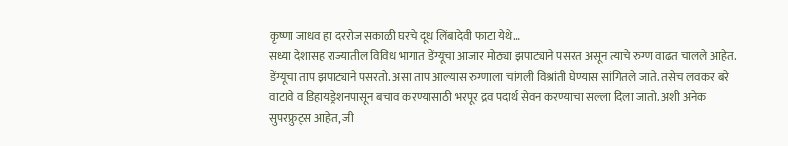कृष्णा जाधव हा दररोज सकाळी घरचे दूध लिंबादेवी फाटा येथे…
सध्या देशासह राज्यातील विविध भागात डेंग्यूचा आजार मोठ्या झपाट्याने पसरत असून त्याचे रुग्ण वाढत चालले आहेत. डेंग्यूचा ताप झपाट्याने पसरतो. असा ताप आल्यास रुग्णाला चांगली विश्रांती घेण्यास सांगितले जाते. तसेच लवकर बरे वाटावे व डिहायड्रेशनपासून बचाव करण्यासाठी भरपूर द्रव पदार्थ सेवन करण्याचा सल्ला दिला जातो. अशी अनेक सुपरफ्रुट्स आहेत, जी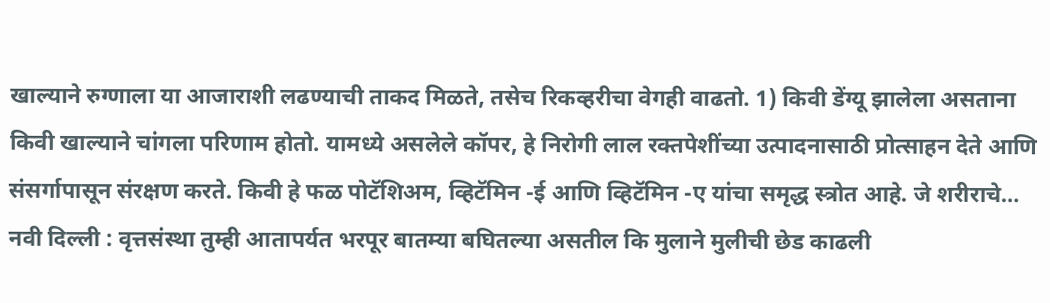खाल्याने रुग्णाला या आजाराशी लढण्याची ताकद मिळते, तसेच रिकव्हरीचा वेगही वाढतो. 1) किवी डेंग्यू झालेला असताना किवी खाल्याने चांगला परिणाम होतो. यामध्ये असलेले कॉपर, हे निरोगी लाल रक्तपेशींच्या उत्पादनासाठी प्रोत्साहन देते आणि संसर्गापासून संरक्षण करते. किवी हे फळ पोटॅशिअम, व्हिटॅमिन -ई आणि व्हिटॅमिन -ए यांचा समृद्ध स्त्रोत आहे. जे शरीराचे…
नवी दिल्ली : वृत्तसंस्था तुम्ही आतापर्यत भरपूर बातम्या बघितल्या असतील कि मुलाने मुलीची छेड काढली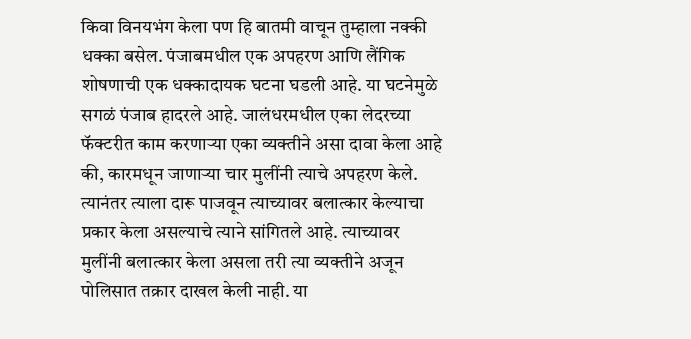किवा विनयभंग केला पण हि बातमी वाचून तुम्हाला नक्की धक्का बसेल. पंजाबमधील एक अपहरण आणि लैंगिक शोषणाची एक धक्कादायक घटना घडली आहे. या घटनेमुळे सगळं पंजाब हादरले आहे. जालंधरमधील एका लेदरच्या फॅक्टरीत काम करणाऱ्या एका व्यक्तीने असा दावा केला आहे की, कारमधून जाणाऱ्या चार मुलींनी त्याचे अपहरण केले. त्यानंतर त्याला दारू पाजवून त्याच्यावर बलात्कार केल्याचा प्रकार केला असल्याचे त्याने सांगितले आहे. त्याच्यावर मुलींनी बलात्कार केला असला तरी त्या व्यक्तीने अजून पोलिसात तक्रार दाखल केली नाही. या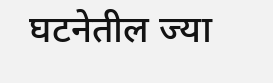घटनेतील ज्या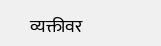व्यक्तीवर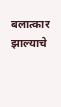बलात्कार झाल्याचे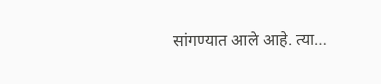सांगण्यात आले आहे. त्या…